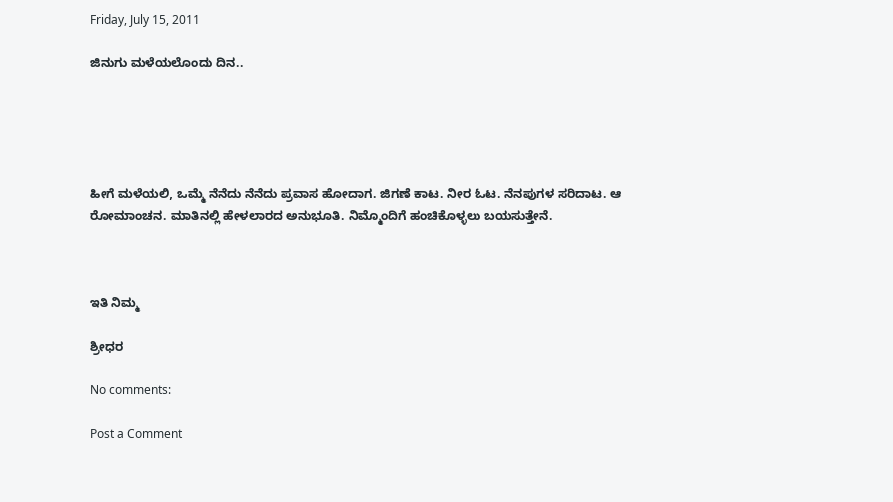Friday, July 15, 2011

ಜಿನುಗು ಮಳೆಯಲೊಂದು ದಿನ..





ಹೀಗೆ ಮಳೆಯಲಿ, ಒಮ್ಮೆ ನೆನೆದು ನೆನೆದು ಪ್ರವಾಸ ಹೋದಾಗ. ಜಿಗಣೆ ಕಾಟ. ನೀರ ಓಟ. ನೆನಪುಗಳ ಸರಿದಾಟ. ಆ ರೋಮಾಂಚನ. ಮಾತಿನಲ್ಲಿ ಹೇಳಲಾರದ ಅನುಭೂತಿ. ನಿಮ್ಮೊಂದಿಗೆ ಹಂಚಿಕೊಳ್ಳಲು ಬಯಸುತ್ತೇನೆ.



ಇತಿ ನಿಮ್ಮ

ಶ್ರೀಧರ

No comments:

Post a Comment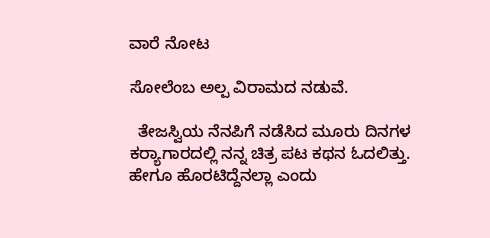ವಾರೆ ನೋಟ

ಸೋಲೆಂಬ ಅಲ್ಪ ವಿರಾಮದ ನಡುವೆ.

  ತೇಜಸ್ವಿಯ ನೆನಪಿಗೆ ನಡೆಸಿದ ಮೂರು ದಿನಗಳ ಕರ‍್ಯಾಗಾರದಲ್ಲಿ ನನ್ನ ಚಿತ್ರ ಪಟ ಕಥನ ಓದಲಿತ್ತು. ಹೇಗೂ ಹೊರಟಿದ್ದೆನಲ್ಲಾ ಎಂದು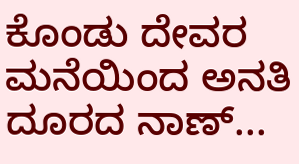ಕೊಂಡು ದೇವರ ಮನೆಯಿಂದ ಅನತಿ ದೂರದ ನಾಣ್...